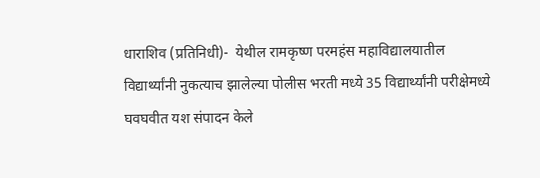धाराशिव (प्रतिनिधी)-  येथील रामकृष्ण परमहंस महाविद्यालयातील विद्यार्थ्यांनी नुकत्याच झालेल्या पोलीस भरती मध्ये 35 विद्यार्थ्यांनी परीक्षेमध्ये घवघवीत यश संपादन केले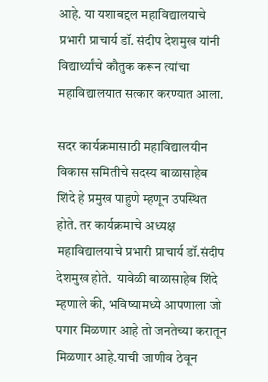आहे. या यशाबद्दल महाविद्यालयाचे प्रभारी प्राचार्य डॉ. संदीप देशमुख यांनी विद्यार्थ्यांचे कौतुक करून त्यांचा महाविद्यालयात सत्कार करण्यात आला.

सदर कार्यक्रमासाठी महाविद्यालयीन विकास समितीचे सदस्य बाळासाहेब शिंदे हे प्रमुख पाहुणे म्हणून उपस्थित होते. तर कार्यक्रमाचे अध्यक्ष महाविद्यालयाचे प्रभारी प्राचार्य डॉ.संदीप देशमुख होते.  यावेळी बाळासाहेब शिंदे म्हणाले की, भविष्यामध्ये आपणाला जो पगार मिळणार आहे तो जनतेच्या करातून मिळणार आहे.याची जाणीव ठेवून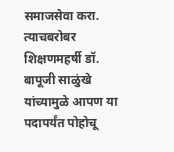समाजसेवा करा. त्याचबरोबर शिक्षणमहर्षी डॉ. बापूजी साळुंखे यांच्यामुळे आपण या पदापर्यंत पोहोचू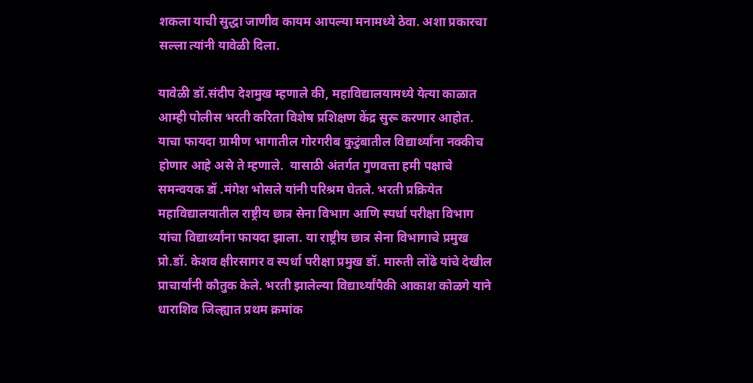शकला याची सुद्धा जाणीव कायम आपल्या मनामध्ये ठेवा. अशा प्रकारचा सल्ला त्यांनी यावेळी दिला.

यावेळी डॉ.संदीप देशमुख म्हणाले की, महाविद्यालयामध्ये येत्या काळात आम्ही पोलीस भरती करिता विशेष प्रशिक्षण केंद्र सुरू करणार आहोत. याचा फायदा ग्रामीण भागातील गोरगरीब कुटुंबातील विद्यार्थ्यांना नक्कीच होणार आहे असे ते म्हणाले.  यासाठी अंतर्गत गुणवत्ता हमी पक्षाचे समन्वयक डॉ .मंगेश भोसले यांनी परिश्रम घेतले. भरती प्रक्रियेत महाविद्यालयातील राष्ट्रीय छात्र सेना विभाग आणि स्पर्धा परीक्षा विभाग यांचा विद्यार्थ्यांना फायदा झाला. या राष्ट्रीय छात्र सेना विभागाचे प्रमुख प्रो.डॉ. केशव क्षीरसागर व स्पर्धा परीक्षा प्रमुख डॉ. मारुती लोंढे यांचे देखील प्राचार्यांनी कौतुक केले. भरती झालेल्या विद्यार्थ्यांपैकी आकाश कोळगे याने धाराशिव जिल्ह्यात प्रथम क्रमांक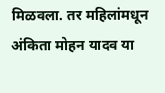मिळवला. तर महिलांमधून अंकिता मोहन यादव या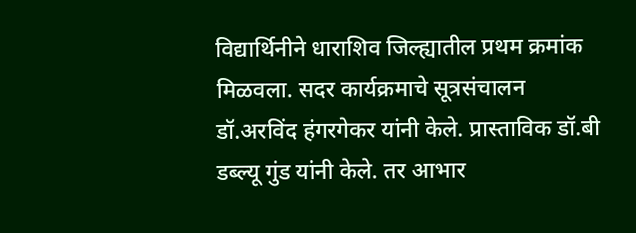विद्यार्थिनीने धाराशिव जिल्ह्यातील प्रथम क्रमांक मिळवला. सदर कार्यक्रमाचे सूत्रसंचालन डॉ.अरविंद हंगरगेकर यांनी केले. प्रास्ताविक डॉ.बी डब्ल्यू गुंड यांनी केले. तर आभार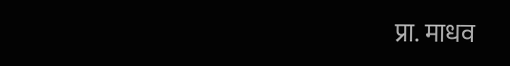प्रा. माधव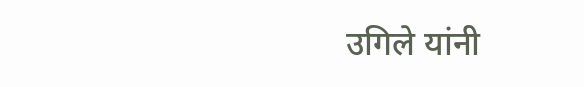उगिले यांनी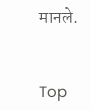मानले.


Top